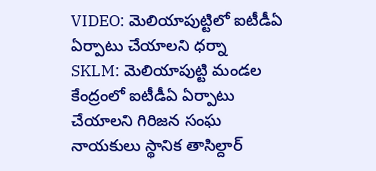VIDEO: మెలియాపుట్టిలో ఐటీడీఏ ఏర్పాటు చేయాలని ధర్నా
SKLM: మెలియాపుట్టి మండల కేంద్రంలో ఐటీడీఏ ఏర్పాటు చేయాలని గిరిజన సంఘ నాయకులు స్థానిక తాసిల్దార్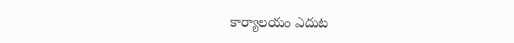కార్యాలయం ఎదుట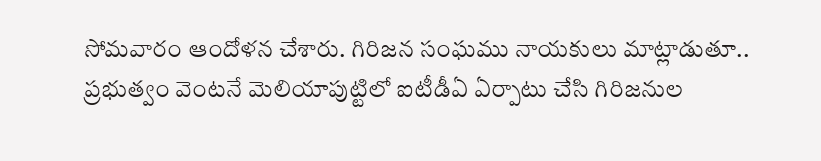సోమవారం ఆందోళన చేశారు. గిరిజన సంఘము నాయకులు మాట్లాడుతూ.. ప్రభుత్వం వెంటనే మెలియాపుట్టిలో ఐటీడీఏ ఏర్పాటు చేసి గిరిజనుల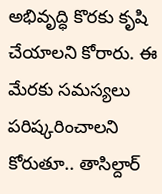అభివృద్ధి కొరకు కృషి చేయాలని కోరారు. ఈ మేరకు సమస్యలు పరిష్కరించాలని కోరుతూ.. తాసిల్దార్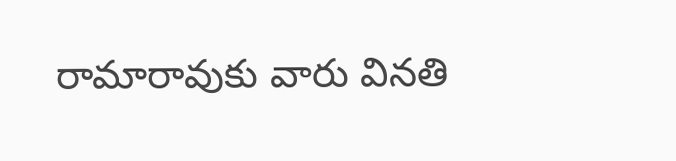రామారావుకు వారు వినతి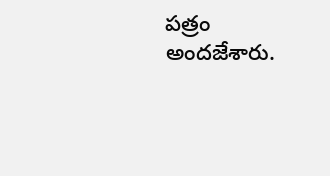పత్రం అందజేశారు.